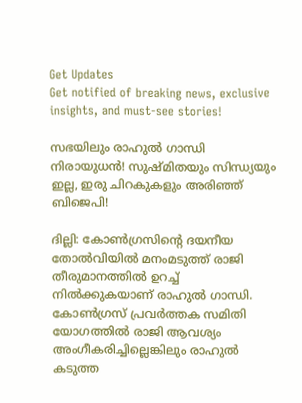Get Updates
Get notified of breaking news, exclusive insights, and must-see stories!

സഭയിലും രാഹുൽ ഗാന്ധി നിരായുധൻ! സുഷ്മിതയും സിന്ധ്യയും ഇല്ല, ഇരു ചിറകുകളും അരിഞ്ഞ് ബിജെപി!

ദില്ലി: കോണ്‍ഗ്രസിന്റെ ദയനീയ തോല്‍വിയില്‍ മനംമടുത്ത് രാജി തീരുമാനത്തില്‍ ഉറച്ച് നില്‍ക്കുകയാണ് രാഹുല്‍ ഗാന്ധി. കോണ്‍ഗ്രസ് പ്രവര്‍ത്തക സമിതി യോഗത്തില്‍ രാജി ആവശ്യം അംഗീകരിച്ചില്ലെങ്കിലും രാഹുല്‍ കടുത്ത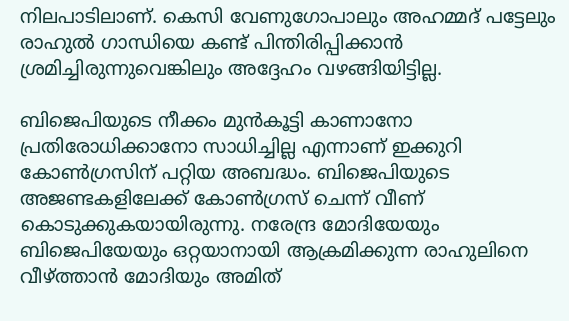നിലപാടിലാണ്. കെസി വേണുഗോപാലും അഹമ്മദ് പട്ടേലും രാഹുല്‍ ഗാന്ധിയെ കണ്ട് പിന്തിരിപ്പിക്കാന്‍ ശ്രമിച്ചിരുന്നുവെങ്കിലും അദ്ദേഹം വഴങ്ങിയിട്ടില്ല.

ബിജെപിയുടെ നീക്കം മുന്‍കൂട്ടി കാണാനോ പ്രതിരോധിക്കാനോ സാധിച്ചില്ല എന്നാണ് ഇക്കുറി കോണ്‍ഗ്രസിന് പറ്റിയ അബദ്ധം. ബിജെപിയുടെ അജണ്ടകളിലേക്ക് കോണ്‍ഗ്രസ് ചെന്ന് വീണ് കൊടുക്കുകയായിരുന്നു. നരേന്ദ്ര മോദിയേയും ബിജെപിയേയും ഒറ്റയാനായി ആക്രമിക്കുന്ന രാഹുലിനെ വീഴ്ത്താന്‍ മോദിയും അമിത്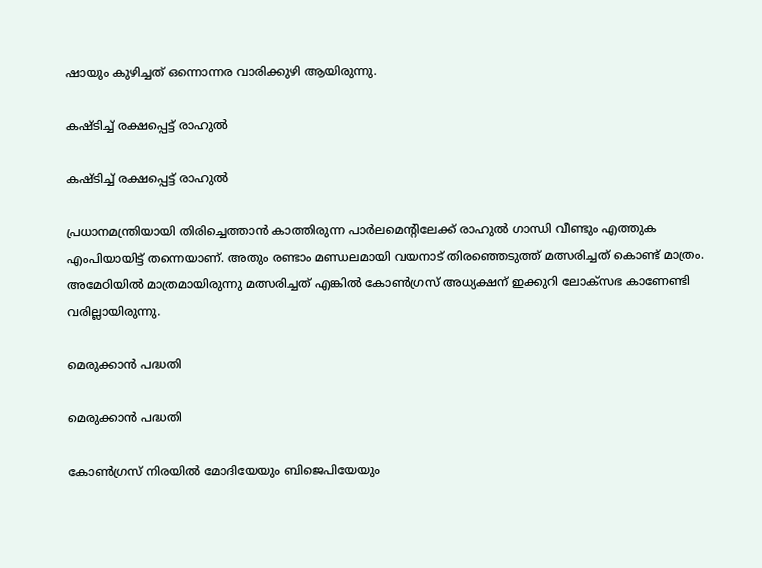ഷായും കുഴിച്ചത് ഒന്നൊന്നര വാരിക്കുഴി ആയിരുന്നു.

കഷ്ടിച്ച് രക്ഷപ്പെട്ട് രാഹുൽ

കഷ്ടിച്ച് രക്ഷപ്പെട്ട് രാഹുൽ

പ്രധാനമന്ത്രിയായി തിരിച്ചെത്താന്‍ കാത്തിരുന്ന പാര്‍ലമെന്റിലേക്ക് രാഹുല്‍ ഗാന്ധി വീണ്ടും എത്തുക എംപിയായിട്ട് തന്നെയാണ്. അതും രണ്ടാം മണ്ഡലമായി വയനാട് തിരഞ്ഞെടുത്ത് മത്സരിച്ചത് കൊണ്ട് മാത്രം. അമേഠിയില്‍ മാത്രമായിരുന്നു മത്സരിച്ചത് എങ്കില്‍ കോണ്‍ഗ്രസ് അധ്യക്ഷന് ഇക്കുറി ലോക്‌സഭ കാണേണ്ടി വരില്ലായിരുന്നു.

മെരുക്കാൻ പദ്ധതി

മെരുക്കാൻ പദ്ധതി

കോണ്‍ഗ്രസ് നിരയില്‍ മോദിയേയും ബിജെപിയേയും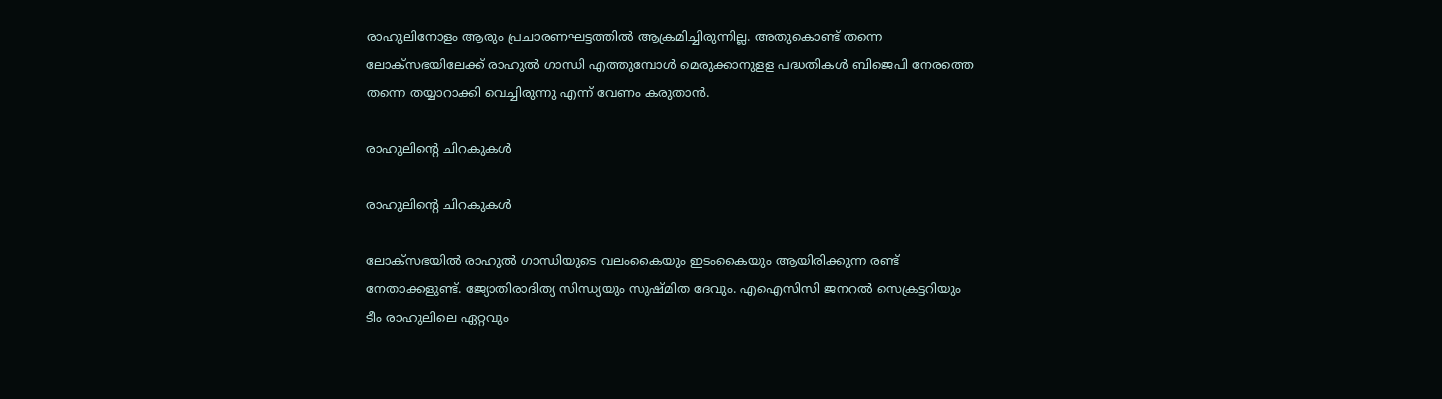രാഹുലിനോളം ആരും പ്രചാരണഘട്ടത്തില്‍ ആക്രമിച്ചിരുന്നില്ല. അതുകൊണ്ട് തന്നെ ലോക്‌സഭയിലേക്ക് രാഹുല്‍ ഗാന്ധി എത്തുമ്പോള്‍ മെരുക്കാനുളള പദ്ധതികള്‍ ബിജെപി നേരത്തെ തന്നെ തയ്യാറാക്കി വെച്ചിരുന്നു എന്ന് വേണം കരുതാന്‍.

രാഹുലിന്റെ ചിറകുകൾ

രാഹുലിന്റെ ചിറകുകൾ

ലോക്‌സഭയില്‍ രാഹുല്‍ ഗാന്ധിയുടെ വലംകൈയും ഇടംകൈയും ആയിരിക്കുന്ന രണ്ട് നേതാക്കളുണ്ട്. ജ്യോതിരാദിത്യ സിന്ധ്യയും സുഷ്മിത ദേവും. എഐസിസി ജനറല്‍ സെക്രട്ടറിയും ടീം രാഹുലിലെ ഏറ്റവും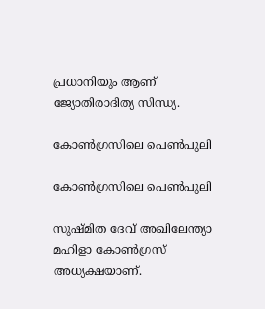പ്രധാനിയും ആണ് ജ്യോതിരാദിത്യ സിന്ധ്യ.

കോൺഗ്രസിലെ പെൺപുലി

കോൺഗ്രസിലെ പെൺപുലി

സുഷ്മിത ദേവ് അഖിലേന്ത്യാ മഹിളാ കോണ്‍ഗ്രസ് അധ്യക്ഷയാണ്.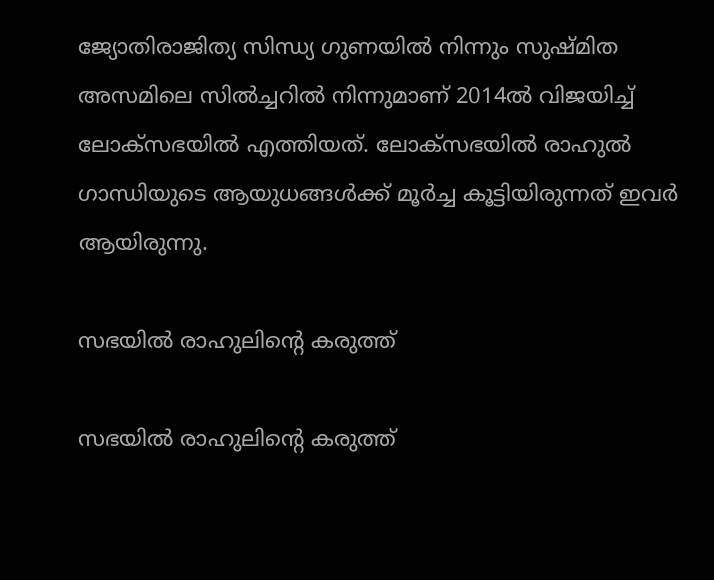ജ്യോതിരാജിത്യ സിന്ധ്യ ഗുണയില്‍ നിന്നും സുഷ്മിത അസമിലെ സില്‍ച്ചറില്‍ നിന്നുമാണ് 2014ല്‍ വിജയിച്ച് ലോക്‌സഭയില്‍ എത്തിയത്. ലോക്‌സഭയില്‍ രാഹുല്‍ ഗാന്ധിയുടെ ആയുധങ്ങള്‍ക്ക് മൂര്‍ച്ച കൂട്ടിയിരുന്നത് ഇവര്‍ ആയിരുന്നു.

സഭയിൽ രാഹുലിന്റെ കരുത്ത്

സഭയിൽ രാഹുലിന്റെ കരുത്ത്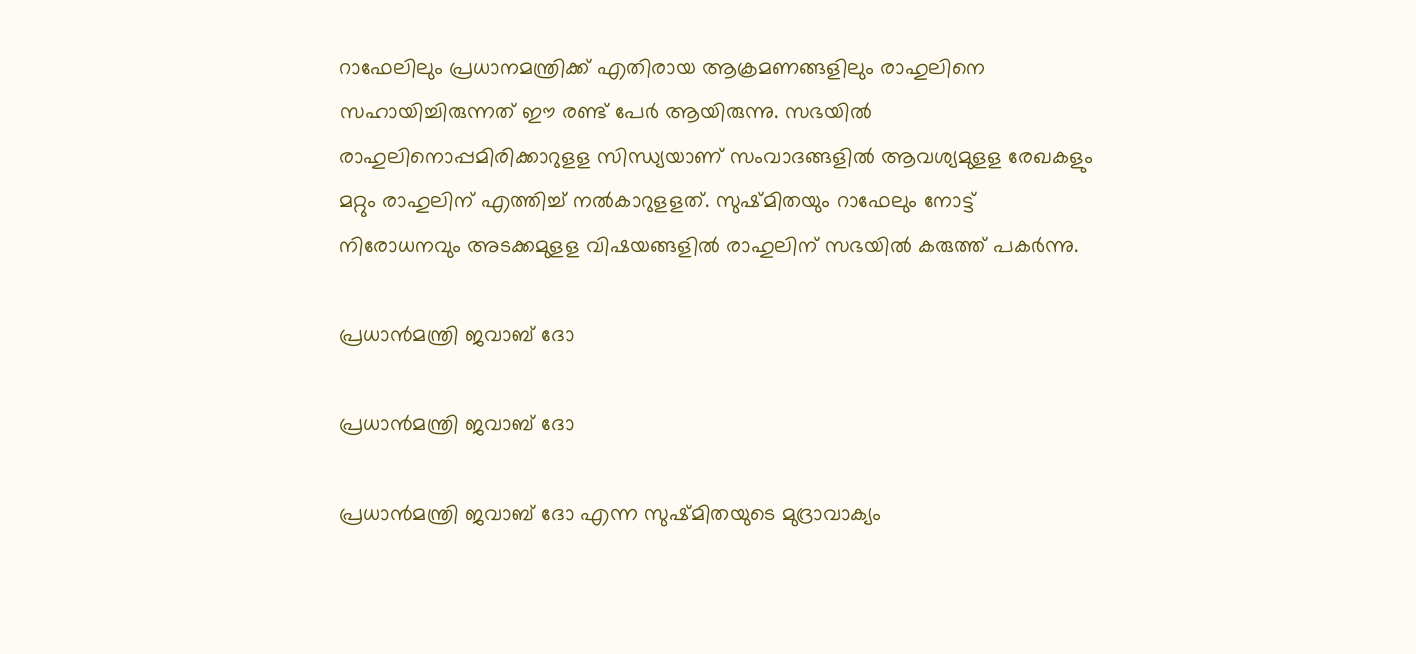റാഫേലിലും പ്രധാനമന്ത്രിക്ക് എതിരായ ആക്രമണങ്ങളിലും രാഹുലിനെ സഹായിച്ചിരുന്നത് ഈ രണ്ട് പേര്‍ ആയിരുന്നു. സഭയില്‍ രാഹുലിനൊപ്പമിരിക്കാറുളള സിന്ധ്യയാണ് സംവാദങ്ങളില്‍ ആവശ്യമുളള രേഖകളും മറ്റും രാഹുലിന് എത്തിച്ച് നല്‍കാറുളളത്. സുഷ്മിതയും റാഫേലും നോട്ട് നിരോധനവും അടക്കമുളള വിഷയങ്ങളില്‍ രാഹുലിന് സഭയില്‍ കരുത്ത് പകര്‍ന്നു.

പ്രധാന്‍മന്ത്രി ജവാബ് ദോ

പ്രധാന്‍മന്ത്രി ജവാബ് ദോ

പ്രധാന്‍മന്ത്രി ജവാബ് ദോ എന്ന സുഷ്മിതയുടെ മുദ്രാവാക്യം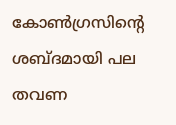കോണ്‍ഗ്രസിന്റെ ശബ്ദമായി പല തവണ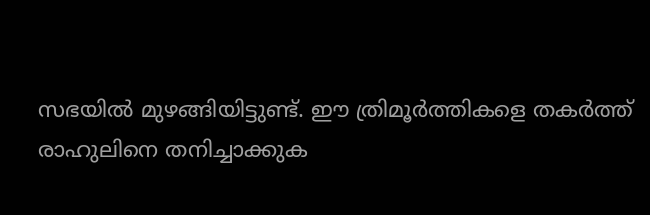സഭയില്‍ മുഴങ്ങിയിട്ടുണ്ട്. ഈ ത്രിമൂര്‍ത്തികളെ തകര്‍ത്ത് രാഹുലിനെ തനിച്ചാക്കുക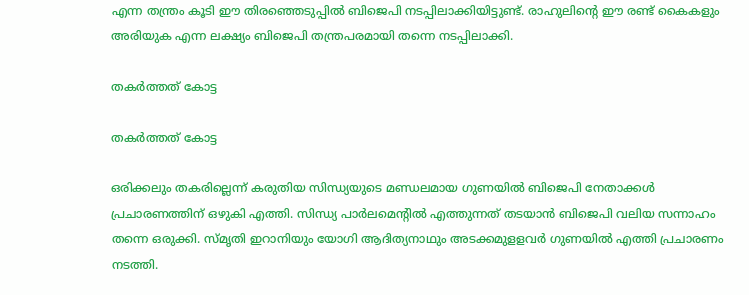എന്ന തന്ത്രം കൂടി ഈ തിരഞ്ഞെടുപ്പില്‍ ബിജെപി നടപ്പിലാക്കിയിട്ടുണ്ട്. രാഹുലിന്റെ ഈ രണ്ട് കൈകളും അരിയുക എന്ന ലക്ഷ്യം ബിജെപി തന്ത്രപരമായി തന്നെ നടപ്പിലാക്കി.

തകർത്തത് കോട്ട

തകർത്തത് കോട്ട

ഒരിക്കലും തകരില്ലെന്ന് കരുതിയ സിന്ധ്യയുടെ മണ്ഡലമായ ഗുണയില്‍ ബിജെപി നേതാക്കള്‍ പ്രചാരണത്തിന് ഒഴുകി എത്തി. സിന്ധ്യ പാര്‍ലമെന്റില്‍ എത്തുന്നത് തടയാന്‍ ബിജെപി വലിയ സന്നാഹം തന്നെ ഒരുക്കി. സ്മൃതി ഇറാനിയും യോഗി ആദിത്യനാഥും അടക്കമുളളവര്‍ ഗുണയില്‍ എത്തി പ്രചാരണം നടത്തി.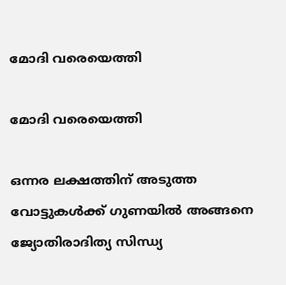മോദി വരെയെത്തി

മോദി വരെയെത്തി

ഒന്നര ലക്ഷത്തിന് അടുത്ത വോട്ടുകള്‍ക്ക് ഗുണയില്‍ അങ്ങനെ ജ്യോതിരാദിത്യ സിന്ധ്യ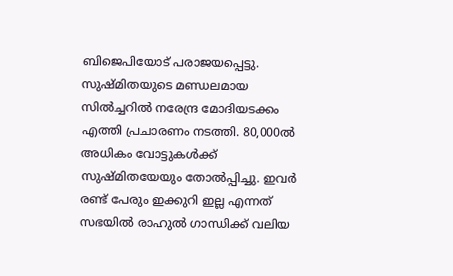ബിജെപിയോട് പരാജയപ്പെട്ടു. സുഷ്മിതയുടെ മണ്ഡലമായ സില്‍ച്ചറില്‍ നരേന്ദ്ര മോദിയടക്കം എത്തി പ്രചാരണം നടത്തി. 80,000ല്‍ അധികം വോട്ടുകള്‍ക്ക് സുഷ്മിതയേയും തോല്‍പ്പിച്ചു. ഇവര്‍ രണ്ട് പേരും ഇക്കുറി ഇല്ല എന്നത് സഭയില്‍ രാഹുല്‍ ഗാന്ധിക്ക് വലിയ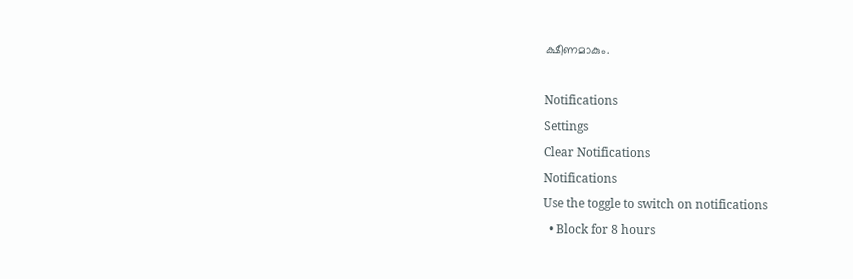ക്ഷീണമാകും.

Notifications
Settings
Clear Notifications
Notifications
Use the toggle to switch on notifications
  • Block for 8 hours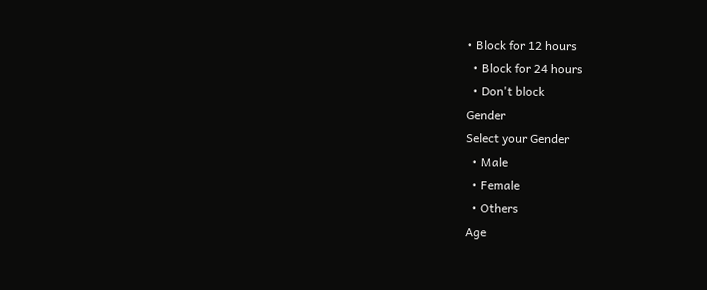• Block for 12 hours
  • Block for 24 hours
  • Don't block
Gender
Select your Gender
  • Male
  • Female
  • Others
Age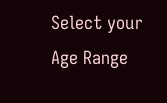Select your Age Range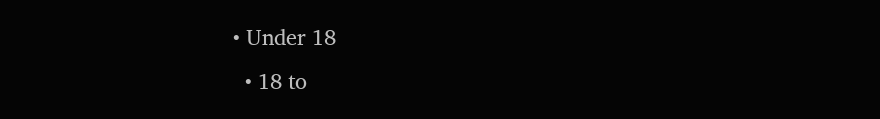• Under 18
  • 18 to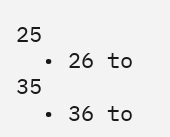25
  • 26 to 35
  • 36 to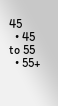45
  • 45 to 55
  • 55+